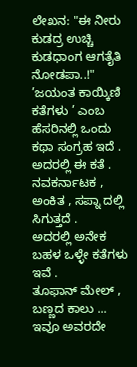ಲೇಖನ: "ಈ ನೀರು ಕುಡದ್ರ ಉಚ್ಚಿ ಕುಡಧಾಂಗ ಆಗತೈತಿ ನೋಡಪಾ..!"
’ಜಯಂತ ಕಾಯ್ಕಿಣಿ ಕತೆಗಳು ’ ಎಂಬ ಹೆಸರಿನಲ್ಲಿ ಒಂದು ಕಥಾ ಸಂಗ್ರಹ ಇದೆ . ಅದರಲ್ಲಿ ಈ ಕತೆ . ನವಕರ್ನಾಟಕ , ಅಂಕಿತ , ಸಪ್ನಾ ದಲ್ಲಿ ಸಿಗುತ್ತದೆ .
ಅದರಲ್ಲಿ ಅನೇಕ ಬಹಳ ಒಳ್ಳೇ ಕತೆಗಳು ಇವೆ .
ತೂಫಾನ್ ಮೇಲ್ , ಬಣ್ಣದ ಕಾಲು ... ಇವೂ ಅವರದೇ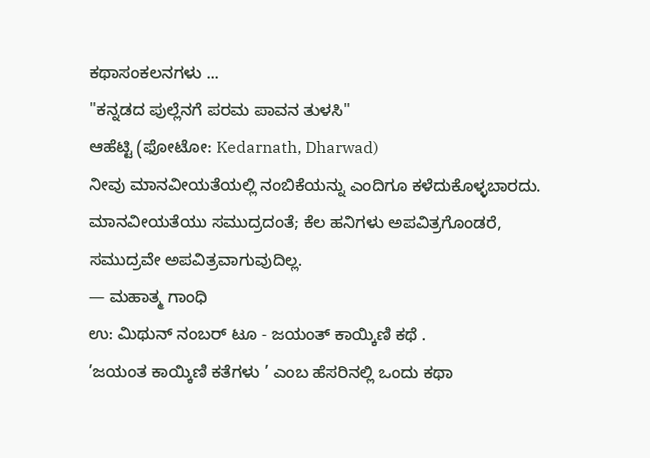ಕಥಾಸಂಕಲನಗಳು ...
"ಕನ್ನಡದ ಪುಲ್ಲೆನಗೆ ಪರಮ ಪಾವನ ತುಳಸಿ"
ಆಹೆಟ್ಟಿ (ಫೋಟೋ: Kedarnath, Dharwad)
ನೀವು ಮಾನವೀಯತೆಯಲ್ಲಿ ನಂಬಿಕೆಯನ್ನು ಎಂದಿಗೂ ಕಳೆದುಕೊಳ್ಳಬಾರದು. ಮಾನವೀಯತೆಯು ಸಮುದ್ರದಂತೆ; ಕೆಲ ಹನಿಗಳು ಅಪವಿತ್ರಗೊಂಡರೆ, ಸಮುದ್ರವೇ ಅಪವಿತ್ರವಾಗುವುದಿಲ್ಲ.
— ಮಹಾತ್ಮ ಗಾಂಧಿ
ಉ: ಮಿಥುನ್ ನಂಬರ್ ಟೂ - ಜಯಂತ್ ಕಾಯ್ಕಿಣಿ ಕಥೆ .
’ಜಯಂತ ಕಾಯ್ಕಿಣಿ ಕತೆಗಳು ’ ಎಂಬ ಹೆಸರಿನಲ್ಲಿ ಒಂದು ಕಥಾ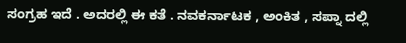ಸಂಗ್ರಹ ಇದೆ . ಅದರಲ್ಲಿ ಈ ಕತೆ . ನವಕರ್ನಾಟಕ , ಅಂಕಿತ , ಸಪ್ನಾ ದಲ್ಲಿ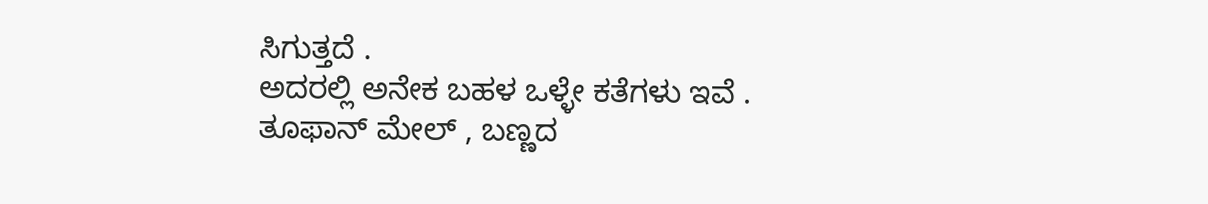ಸಿಗುತ್ತದೆ .
ಅದರಲ್ಲಿ ಅನೇಕ ಬಹಳ ಒಳ್ಳೇ ಕತೆಗಳು ಇವೆ .
ತೂಫಾನ್ ಮೇಲ್ , ಬಣ್ಣದ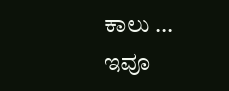ಕಾಲು ... ಇವೂ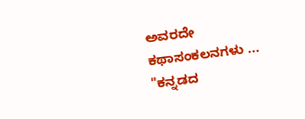ಅವರದೇ ಕಥಾಸಂಕಲನಗಳು ...
"ಕನ್ನಡದ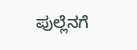ಪುಲ್ಲೆನಗೆ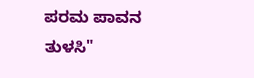ಪರಮ ಪಾವನ ತುಳಸಿ"